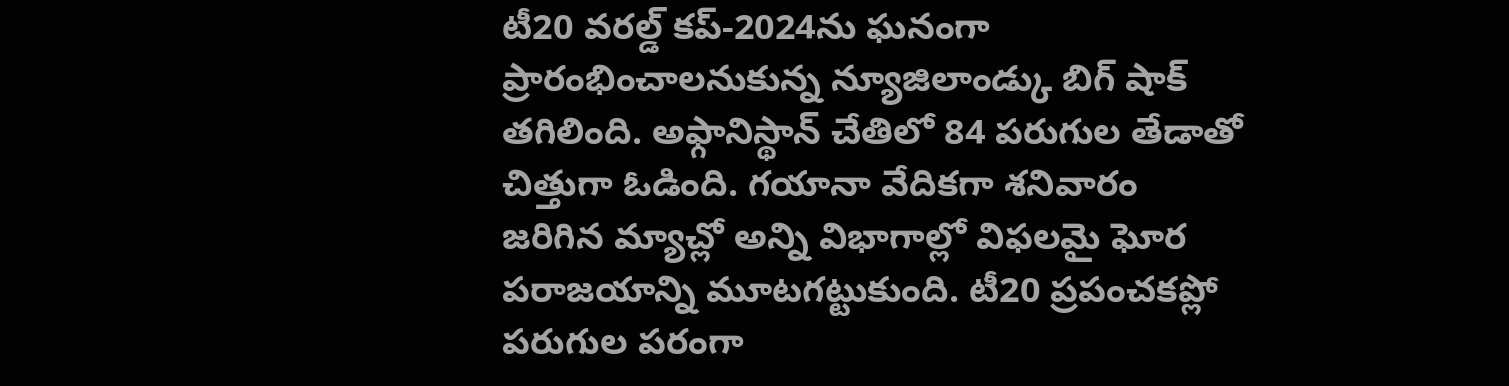టీ20 వరల్డ్ కప్-2024ను ఘనంగా ప్రారంభించాలనుకున్న న్యూజిలాండ్కు బిగ్ షాక్ తగిలింది. అఫ్గానిస్థాన్ చేతిలో 84 పరుగుల తేడాతో చిత్తుగా ఓడింది. గయానా వేదికగా శనివారం జరిగిన మ్యాచ్లో అన్ని విభాగాల్లో విఫలమై ఘోర పరాజయాన్ని మూటగట్టుకుంది. టీ20 ప్రపంచకప్లో పరుగుల పరంగా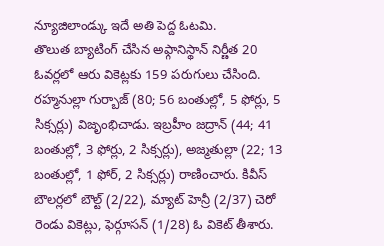న్యూజిలాండ్కు ఇదే అతి పెద్ద ఓటమి.
తొలుత బ్యాటింగ్ చేసిన అఫ్గానిస్థాన్ నిర్ణీత 20 ఓవర్లలో ఆరు వికెట్లకు 159 పరుగులు చేసింది. రహ్మనుల్లా గుర్బాజ్ (80; 56 బంతుల్లో, 5 ఫోర్లు, 5 సిక్సర్లు) విజృంభిచాడు. ఇబ్రహీం జద్రాన్ (44; 41 బంతుల్లో, 3 ఫోర్లు, 2 సిక్సర్లు), అజ్మతుల్లా (22; 13 బంతుల్లో, 1 ఫోర్, 2 సిక్సర్లు) రాణించారు. కివీస్ బౌలర్లలో బౌల్ట్ (2/22), మ్యాట్ హెన్రీ (2/37) చెరో రెండు వికెట్లు, ఫెర్గూసన్ (1/28) ఓ వికెట్ తీశారు.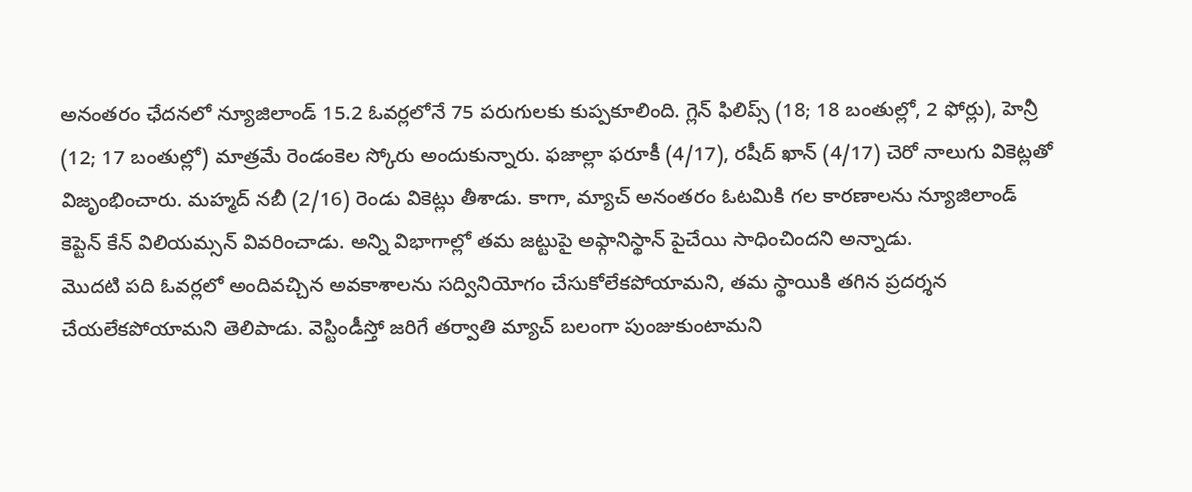అనంతరం ఛేదనలో న్యూజిలాండ్ 15.2 ఓవర్లలోనే 75 పరుగులకు కుప్పకూలింది. గ్లెన్ ఫిలిప్స్ (18; 18 బంతుల్లో, 2 ఫోర్లు), హెన్రీ (12; 17 బంతుల్లో) మాత్రమే రెండంకెల స్కోరు అందుకున్నారు. ఫజాల్లా ఫరూకీ (4/17), రషీద్ ఖాన్ (4/17) చెరో నాలుగు వికెట్లతో విజృంభించారు. మహ్మద్ నబీ (2/16) రెండు వికెట్లు తీశాడు. కాగా, మ్యాచ్ అనంతరం ఓటమికి గల కారణాలను న్యూజిలాండ్ కెప్టెన్ కేన్ విలియమ్సన్ వివరించాడు. అన్ని విభాగాల్లో తమ జట్టుపై అఫ్గానిస్థాన్ పైచేయి సాధించిందని అన్నాడు.
మొదటి పది ఓవర్లలో అందివచ్చిన అవకాశాలను సద్వినియోగం చేసుకోలేకపోయామని, తమ స్థాయికి తగిన ప్రదర్శన చేయలేకపోయామని తెలిపాడు. వెస్టిండీస్తో జరిగే తర్వాతి మ్యాచ్ బలంగా పుంజుకుంటామని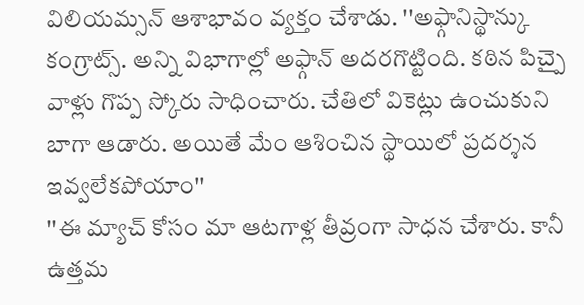విలియమ్సన్ ఆశాభావం వ్యక్తం చేశాడు. ''అఫ్గానిస్థాన్కు కంగ్రాట్స్. అన్ని విభాగాల్లో అఫ్గాన్ అదరగొట్టింది. కఠిన పిచ్పై వాళ్లు గొప్ప స్కోరు సాధించారు. చేతిలో వికెట్లు ఉంచుకుని బాగా ఆడారు. అయితే మేం ఆశించిన స్థాయిలో ప్రదర్శన ఇవ్వలేకపోయాం''
''ఈ మ్యాచ్ కోసం మా ఆటగాళ్ల తీవ్రంగా సాధన చేశారు. కానీ ఉత్తమ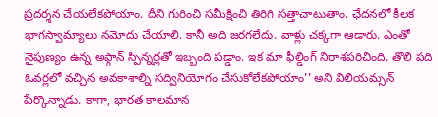ప్రదర్శన చేయలేకపోయాం. దీని గురించి సమీక్షించి తిరిగి సత్తాచాటుతాం. ఛేదనలో కీలక భాగస్వామ్యాలు నమోదు చేయాలి. కానీ అది జరగలేదు. వాళ్లు చక్కగా ఆడారు. ఎంతో నైపుణ్యం ఉన్న అఫ్గాన్ స్పిన్నర్లతో ఇబ్బంది పడ్డాం. ఇక మా ఫీల్డింగ్ నిరాశపరిచింది. తొలి పది ఓవర్లలో వచ్చిన అవకాశాల్ని సద్వినియోగం చేసుకోలేకపోయాం'' అని విలియమ్సన్ పేర్కొన్నాడు. కాగా, భారత కాలమాన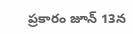ప్రకారం జూన్ 13న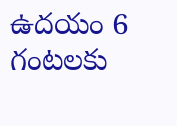ఉదయం 6 గంటలకు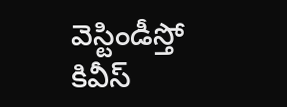వెస్టిండీస్తో కివీస్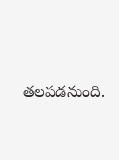తలపడనుంది.